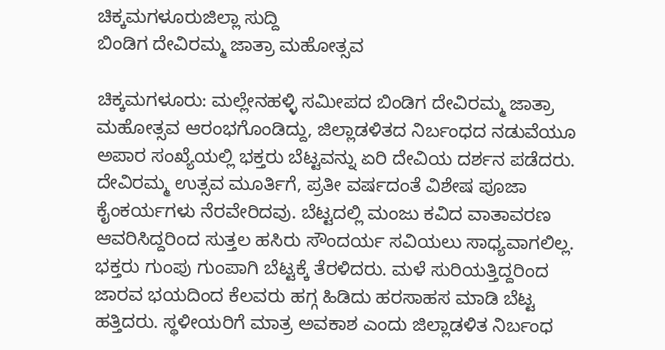ಚಿಕ್ಕಮಗಳೂರುಜಿಲ್ಲಾ ಸುದ್ದಿ
ಬಿಂಡಿಗ ದೇವಿರಮ್ಮ ಜಾತ್ರಾ ಮಹೋತ್ಸವ

ಚಿಕ್ಕಮಗಳೂರು: ಮಲ್ಲೇನಹಳ್ಳಿ ಸಮೀಪದ ಬಿಂಡಿಗ ದೇವಿರಮ್ಮ ಜಾತ್ರಾ ಮಹೋತ್ಸವ ಆರಂಭಗೊಂಡಿದ್ದು, ಜಿಲ್ಲಾಡಳಿತದ ನಿರ್ಬಂಧದ ನಡುವೆಯೂ ಅಪಾರ ಸಂಖ್ಯೆಯಲ್ಲಿ ಭಕ್ತರು ಬೆಟ್ಟವನ್ನು ಏರಿ ದೇವಿಯ ದರ್ಶನ ಪಡೆದರು.
ದೇವಿರಮ್ಮ ಉತ್ಸವ ಮೂರ್ತಿಗೆ, ಪ್ರತೀ ವರ್ಷದಂತೆ ವಿಶೇಷ ಪೂಜಾ ಕೈಂಕರ್ಯಗಳು ನೆರವೇರಿದವು. ಬೆಟ್ಟದಲ್ಲಿ ಮಂಜು ಕವಿದ ವಾತಾವರಣ ಆವರಿಸಿದ್ದರಿಂದ ಸುತ್ತಲ ಹಸಿರು ಸೌಂದರ್ಯ ಸವಿಯಲು ಸಾಧ್ಯವಾಗಲಿಲ್ಲ. ಭಕ್ತರು ಗುಂಪು ಗುಂಪಾಗಿ ಬೆಟ್ಟಕ್ಕೆ ತೆರಳಿದರು. ಮಳೆ ಸುರಿಯತ್ತಿದ್ದರಿಂದ ಜಾರವ ಭಯದಿಂದ ಕೆಲವರು ಹಗ್ಗ ಹಿಡಿದು ಹರಸಾಹಸ ಮಾಡಿ ಬೆಟ್ಟ ಹತ್ತಿದರು. ಸ್ಥಳೀಯರಿಗೆ ಮಾತ್ರ ಅವಕಾಶ ಎಂದು ಜಿಲ್ಲಾಡಳಿತ ನಿರ್ಬಂಧ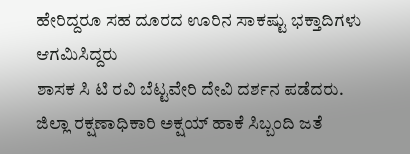ಹೇರಿದ್ದರೂ ಸಹ ದೂರದ ಊರಿನ ಸಾಕಷ್ಟು ಭಕ್ತಾದಿಗಳು ಆಗಮಿಸಿದ್ದರು
ಶಾಸಕ ಸಿ ಟಿ ರವಿ ಬೆಟ್ಟವೇರಿ ದೇವಿ ದರ್ಶನ ಪಡೆದರು. ಜಿಲ್ಲಾ ರಕ್ಷಣಾಧಿಕಾರಿ ಅಕ್ಷಯ್ ಹಾಕೆ ಸಿಬ್ಬಂದಿ ಜತೆ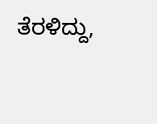ತೆರಳಿದ್ದು,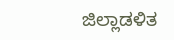ಜಿಲ್ಲಾಡಳಿತ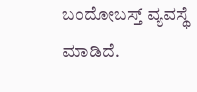ಬಂದೋಬಸ್ತ್ ವ್ಯವಸ್ಥೆ ಮಾಡಿದೆ.